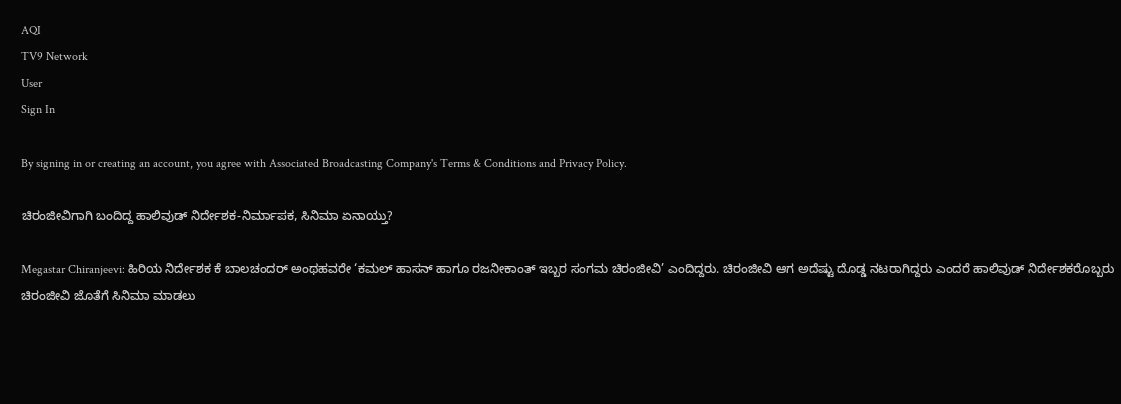AQI
TV9 Network
User
Sign In

By signing in or creating an account, you agree with Associated Broadcasting Company's Terms & Conditions and Privacy Policy.

ಚಿರಂಜೀವಿಗಾಗಿ ಬಂದಿದ್ದ ಹಾಲಿವುಡ್ ನಿರ್ದೇಶಕ-ನಿರ್ಮಾಪಕ, ಸಿನಿಮಾ ಏನಾಯ್ತು?

Megastar Chiranjeevi: ಹಿರಿಯ ನಿರ್ದೇಶಕ ಕೆ ಬಾಲಚಂದರ್ ಅಂಥಹವರೇ ‘ಕಮಲ್ ಹಾಸನ್ ಹಾಗೂ ರಜನೀಕಾಂತ್ ಇಬ್ಬರ ಸಂಗಮ ಚಿರಂಜೀವಿ’ ಎಂದಿದ್ದರು. ಚಿರಂಜೀವಿ ಆಗ ಅದೆಷ್ಟು ದೊಡ್ಡ ನಟರಾಗಿದ್ದರು ಎಂದರೆ ಹಾಲಿವುಡ್ ನಿರ್ದೇಶಕರೊಬ್ಬರು ಚಿರಂಜೀವಿ ಜೊತೆಗೆ ಸಿನಿಮಾ ಮಾಡಲು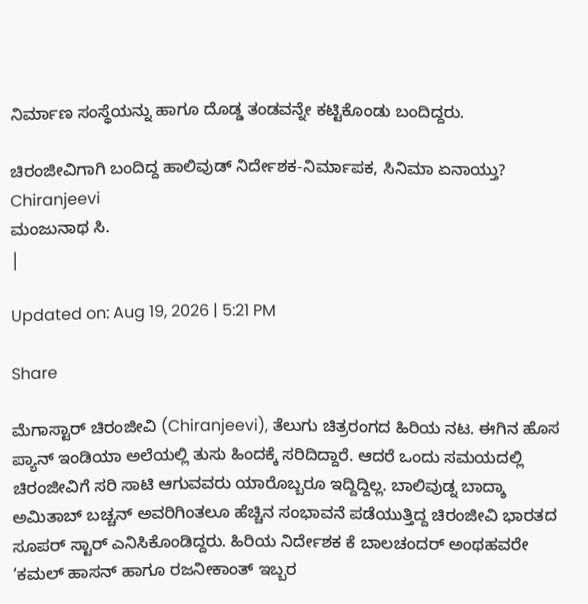ನಿರ್ಮಾಣ ಸಂಸ್ಥೆಯನ್ನು ಹಾಗೂ ದೊಡ್ಡ ತಂಡವನ್ನೇ ಕಟ್ಟಿಕೊಂಡು ಬಂದಿದ್ದರು.

ಚಿರಂಜೀವಿಗಾಗಿ ಬಂದಿದ್ದ ಹಾಲಿವುಡ್ ನಿರ್ದೇಶಕ-ನಿರ್ಮಾಪಕ, ಸಿನಿಮಾ ಏನಾಯ್ತು?
Chiranjeevi
ಮಂಜುನಾಥ ಸಿ.
|

Updated on: Aug 19, 2026 | 5:21 PM

Share

ಮೆಗಾಸ್ಟಾರ್ ಚಿರಂಜೀವಿ (Chiranjeevi), ತೆಲುಗು ಚಿತ್ರರಂಗದ ಹಿರಿಯ ನಟ. ಈಗಿನ ಹೊಸ ಪ್ಯಾನ್ ಇಂಡಿಯಾ ಅಲೆಯಲ್ಲಿ ತುಸು ಹಿಂದಕ್ಕೆ ಸರಿದಿದ್ದಾರೆ. ಆದರೆ ಒಂದು ಸಮಯದಲ್ಲಿ ಚಿರಂಜೀವಿಗೆ ಸರಿ ಸಾಟಿ ಆಗುವವರು ಯಾರೊಬ್ಬರೂ ಇದ್ದಿದ್ದಿಲ್ಲ. ಬಾಲಿವುಡ್ನ ಬಾದ್ಶಾ ಅಮಿತಾಬ್ ಬಚ್ಚನ್ ಅವರಿಗಿಂತಲೂ ಹೆಚ್ಚಿನ ಸಂಭಾವನೆ ಪಡೆಯುತ್ತಿದ್ದ ಚಿರಂಜೀವಿ ಭಾರತದ ಸೂಪರ್ ಸ್ಟಾರ್ ಎನಿಸಿಕೊಂಡಿದ್ದರು. ಹಿರಿಯ ನಿರ್ದೇಶಕ ಕೆ ಬಾಲಚಂದರ್ ಅಂಥಹವರೇ ‘ಕಮಲ್ ಹಾಸನ್ ಹಾಗೂ ರಜನೀಕಾಂತ್ ಇಬ್ಬರ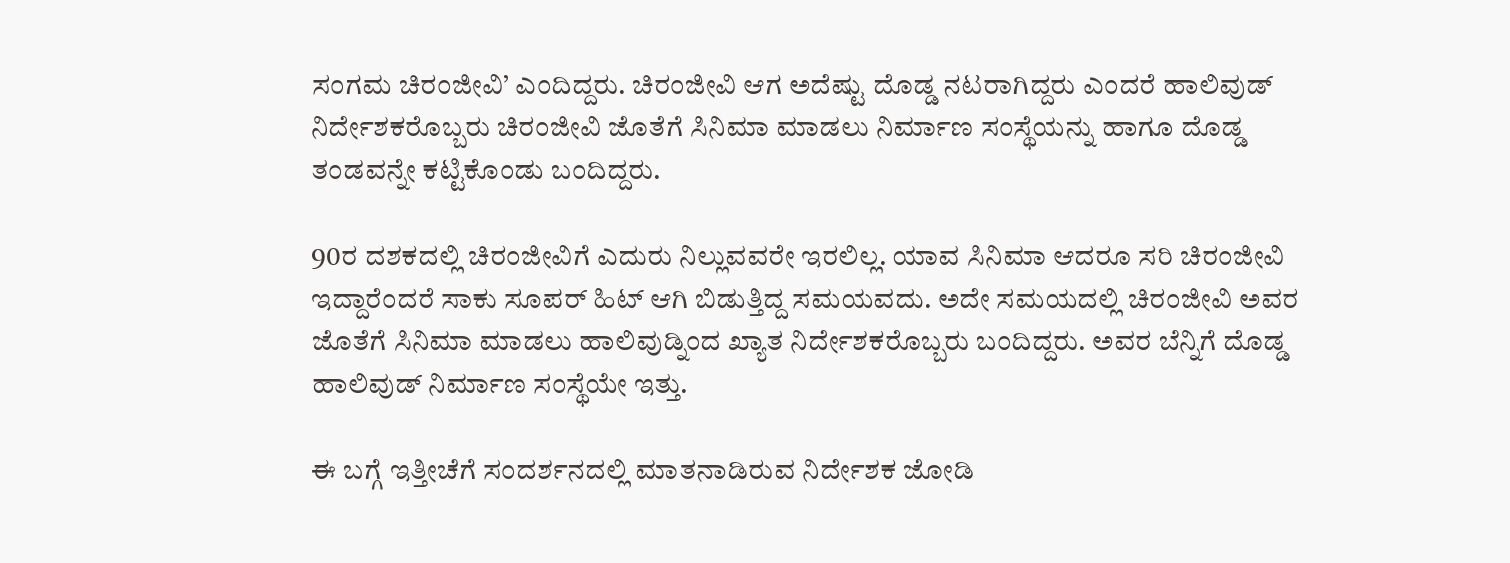ಸಂಗಮ ಚಿರಂಜೀವಿ’ ಎಂದಿದ್ದರು. ಚಿರಂಜೀವಿ ಆಗ ಅದೆಷ್ಟು ದೊಡ್ಡ ನಟರಾಗಿದ್ದರು ಎಂದರೆ ಹಾಲಿವುಡ್ ನಿರ್ದೇಶಕರೊಬ್ಬರು ಚಿರಂಜೀವಿ ಜೊತೆಗೆ ಸಿನಿಮಾ ಮಾಡಲು ನಿರ್ಮಾಣ ಸಂಸ್ಥೆಯನ್ನು ಹಾಗೂ ದೊಡ್ಡ ತಂಡವನ್ನೇ ಕಟ್ಟಿಕೊಂಡು ಬಂದಿದ್ದರು.

90ರ ದಶಕದಲ್ಲಿ ಚಿರಂಜೀವಿಗೆ ಎದುರು ನಿಲ್ಲುವವರೇ ಇರಲಿಲ್ಲ. ಯಾವ ಸಿನಿಮಾ ಆದರೂ ಸರಿ ಚಿರಂಜೀವಿ ಇದ್ದಾರೆಂದರೆ ಸಾಕು ಸೂಪರ್ ಹಿಟ್ ಆಗಿ ಬಿಡುತ್ತಿದ್ದ ಸಮಯವದು. ಅದೇ ಸಮಯದಲ್ಲಿ ಚಿರಂಜೀವಿ ಅವರ ಜೊತೆಗೆ ಸಿನಿಮಾ ಮಾಡಲು ಹಾಲಿವುಡ್ನಿಂದ ಖ್ಯಾತ ನಿರ್ದೇಶಕರೊಬ್ಬರು ಬಂದಿದ್ದರು. ಅವರ ಬೆನ್ನಿಗೆ ದೊಡ್ಡ ಹಾಲಿವುಡ್ ನಿರ್ಮಾಣ ಸಂಸ್ಥೆಯೇ ಇತ್ತು.

ಈ ಬಗ್ಗೆ ಇತ್ತೀಚೆಗೆ ಸಂದರ್ಶನದಲ್ಲಿ ಮಾತನಾಡಿರುವ ನಿರ್ದೇಶಕ ಜೋಡಿ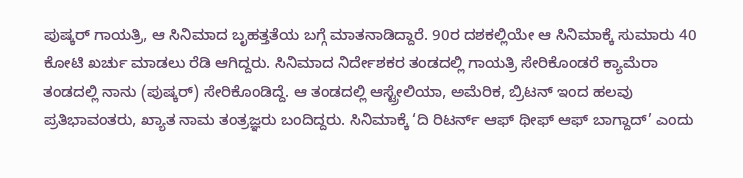ಪುಷ್ಕರ್ ಗಾಯತ್ರಿ, ಆ ಸಿನಿಮಾದ ಬೃಹತ್ತತೆಯ ಬಗ್ಗೆ ಮಾತನಾಡಿದ್ದಾರೆ. 90ರ ದಶಕಲ್ಲಿಯೇ ಆ ಸಿನಿಮಾಕ್ಕೆ ಸುಮಾರು 40 ಕೋಟಿ ಖರ್ಚು ಮಾಡಲು ರೆಡಿ ಆಗಿದ್ದರು. ಸಿನಿಮಾದ ನಿರ್ದೇಶಕರ ತಂಡದಲ್ಲಿ ಗಾಯತ್ರಿ ಸೇರಿಕೊಂಡರೆ ಕ್ಯಾಮೆರಾ ತಂಡದಲ್ಲಿ ನಾನು (ಪುಷ್ಕರ್) ಸೇರಿಕೊಂಡಿದ್ದೆ. ಆ ತಂಡದಲ್ಲಿ ಆಸ್ಟ್ರೇಲಿಯಾ, ಅಮೆರಿಕ, ಬ್ರಿಟನ್ ಇಂದ ಹಲವು ಪ್ರತಿಭಾವಂತರು, ಖ್ಯಾತ ನಾಮ ತಂತ್ರಜ್ಞರು ಬಂದಿದ್ದರು. ಸಿನಿಮಾಕ್ಕೆ ‘ದಿ ರಿಟರ್ನ್ ಆಫ್ ಥೀಫ್ ಆಫ್ ಬಾಗ್ದಾದ್’ ಎಂದು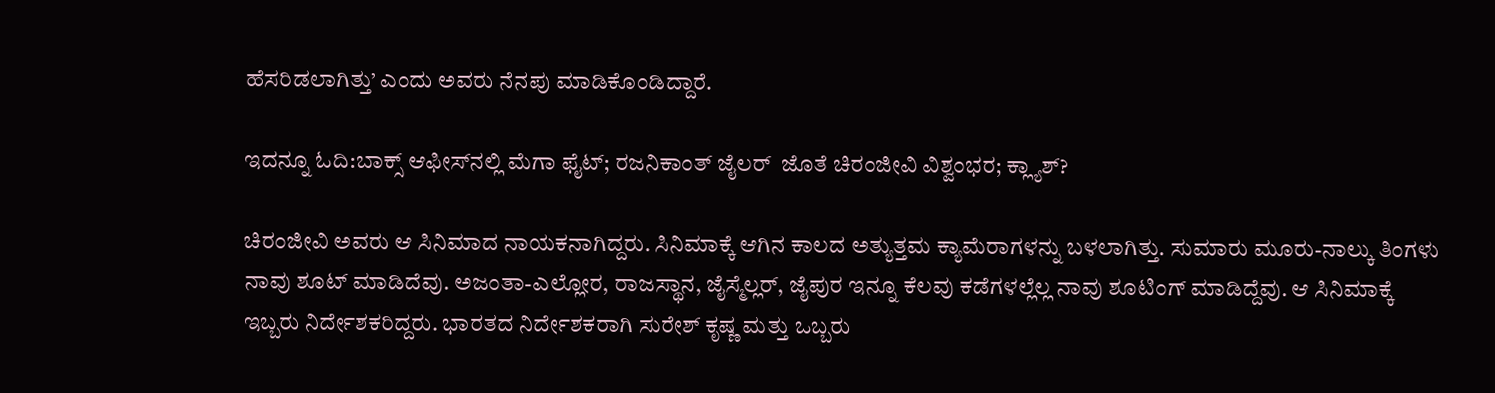ಹೆಸರಿಡಲಾಗಿತ್ತು’ ಎಂದು ಅವರು ನೆನಪು ಮಾಡಿಕೊಂಡಿದ್ದಾರೆ.

ಇದನ್ನೂ ಓದಿ:ಬಾಕ್ಸ್ ಆಫೀಸ್‌ನಲ್ಲಿ ಮೆಗಾ ಫೈಟ್; ರಜನಿಕಾಂತ್ ಜೈಲರ್  ಜೊತೆ ಚಿರಂಜೀವಿ ವಿಶ್ವಂಭರ; ಕ್ಲ್ಯಾಶ್?

ಚಿರಂಜೀವಿ ಅವರು ಆ ಸಿನಿಮಾದ ನಾಯಕನಾಗಿದ್ದರು. ಸಿನಿಮಾಕ್ಕೆ ಆಗಿನ ಕಾಲದ ಅತ್ಯುತ್ತಮ ಕ್ಯಾಮೆರಾಗಳನ್ನು ಬಳಲಾಗಿತ್ತು. ಸುಮಾರು ಮೂರು-ನಾಲ್ಕು ತಿಂಗಳು ನಾವು ಶೂಟ್ ಮಾಡಿದೆವು. ಅಜಂತಾ-ಎಲ್ಲೋರ, ರಾಜಸ್ಥಾನ, ಜೈಸ್ಮೆಲ್ಲರ್, ಜೈಪುರ ಇನ್ನೂ ಕೆಲವು ಕಡೆಗಳಲ್ಲೆಲ್ಲ ನಾವು ಶೂಟಿಂಗ್ ಮಾಡಿದ್ದೆವು. ಆ ಸಿನಿಮಾಕ್ಕೆ ಇಬ್ಬರು ನಿರ್ದೇಶಕರಿದ್ದರು. ಭಾರತದ ನಿರ್ದೇಶಕರಾಗಿ ಸುರೇಶ್ ಕೃಷ್ಣ ಮತ್ತು ಒಬ್ಬರು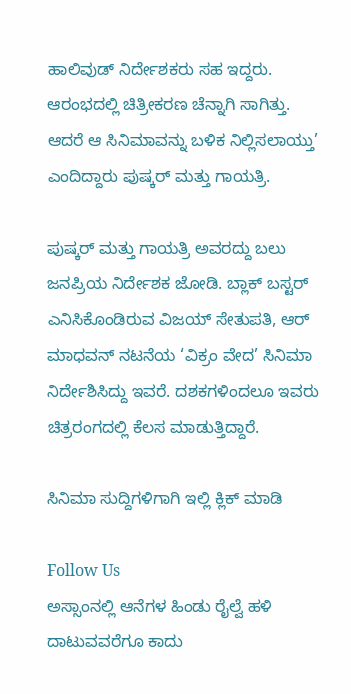ಹಾಲಿವುಡ್ ನಿರ್ದೇಶಕರು ಸಹ ಇದ್ದರು. ಆರಂಭದಲ್ಲಿ ಚಿತ್ರೀಕರಣ ಚೆನ್ನಾಗಿ ಸಾಗಿತ್ತು. ಆದರೆ ಆ ಸಿನಿಮಾವನ್ನು ಬಳಿಕ ನಿಲ್ಲಿಸಲಾಯ್ತು’ ಎಂದಿದ್ದಾರು ಪುಷ್ಕರ್ ಮತ್ತು ಗಾಯತ್ರಿ.

ಪುಷ್ಕರ್ ಮತ್ತು ಗಾಯತ್ರಿ ಅವರದ್ದು ಬಲು ಜನಪ್ರಿಯ ನಿರ್ದೇಶಕ ಜೋಡಿ. ಬ್ಲಾಕ್ ಬಸ್ಟರ್ ಎನಿಸಿಕೊಂಡಿರುವ ವಿಜಯ್ ಸೇತುಪತಿ, ಆರ್ ಮಾಧವನ್ ನಟನೆಯ ‘ವಿಕ್ರಂ ವೇದ’ ಸಿನಿಮಾ ನಿರ್ದೇಶಿಸಿದ್ದು ಇವರೆ. ದಶಕಗಳಿಂದಲೂ ಇವರು ಚಿತ್ರರಂಗದಲ್ಲಿ ಕೆಲಸ ಮಾಡುತ್ತಿದ್ದಾರೆ.

ಸಿನಿಮಾ ಸುದ್ದಿಗಳಿಗಾಗಿ ಇಲ್ಲಿ ಕ್ಲಿಕ್ ಮಾಡಿ

Follow Us
ಅಸ್ಸಾಂನಲ್ಲಿ ಆನೆಗಳ ಹಿಂಡು ರೈಲ್ವೆ ಹಳಿ ದಾಟುವವರೆಗೂ ಕಾದು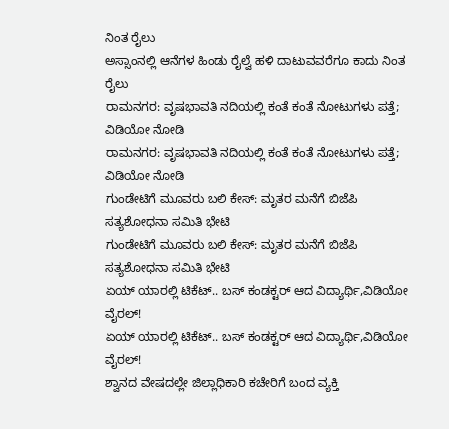ನಿಂತ ರೈಲು
ಅಸ್ಸಾಂನಲ್ಲಿ ಆನೆಗಳ ಹಿಂಡು ರೈಲ್ವೆ ಹಳಿ ದಾಟುವವರೆಗೂ ಕಾದು ನಿಂತ ರೈಲು
ರಾಮನಗರ: ವೃಷಭಾವತಿ‌ ನದಿಯಲ್ಲಿ ಕಂತೆ ಕಂತೆ ನೋಟುಗಳು ಪತ್ತೆ; ವಿಡಿಯೋ ನೋಡಿ
ರಾಮನಗರ: ವೃಷಭಾವತಿ‌ ನದಿಯಲ್ಲಿ ಕಂತೆ ಕಂತೆ ನೋಟುಗಳು ಪತ್ತೆ; ವಿಡಿಯೋ ನೋಡಿ
ಗುಂಡೇಟಿಗೆ ಮೂವರು ಬಲಿ ಕೇಸ್: ಮೃತರ ಮನೆಗೆ ಬಿಜೆಪಿ ಸತ್ಯಶೋಧನಾ ಸಮಿತಿ ಭೇಟಿ
ಗುಂಡೇಟಿಗೆ ಮೂವರು ಬಲಿ ಕೇಸ್: ಮೃತರ ಮನೆಗೆ ಬಿಜೆಪಿ ಸತ್ಯಶೋಧನಾ ಸಮಿತಿ ಭೇಟಿ
ಏಯ್ ಯಾರಲ್ಲಿ ಟಿಕೆಟ್.. ಬಸ್ ಕಂಡಕ್ಟರ್ ಆದ ವಿದ್ಯಾರ್ಥಿ,ವಿಡಿಯೋ ವೈರಲ್!
ಏಯ್ ಯಾರಲ್ಲಿ ಟಿಕೆಟ್.. ಬಸ್ ಕಂಡಕ್ಟರ್ ಆದ ವಿದ್ಯಾರ್ಥಿ,ವಿಡಿಯೋ ವೈರಲ್!
ಶ್ವಾನದ ವೇಷದಲ್ಲೇ ಜಿಲ್ಲಾಧಿಕಾರಿ ಕಚೇರಿಗೆ ಬಂದ ವ್ಯಕ್ತಿ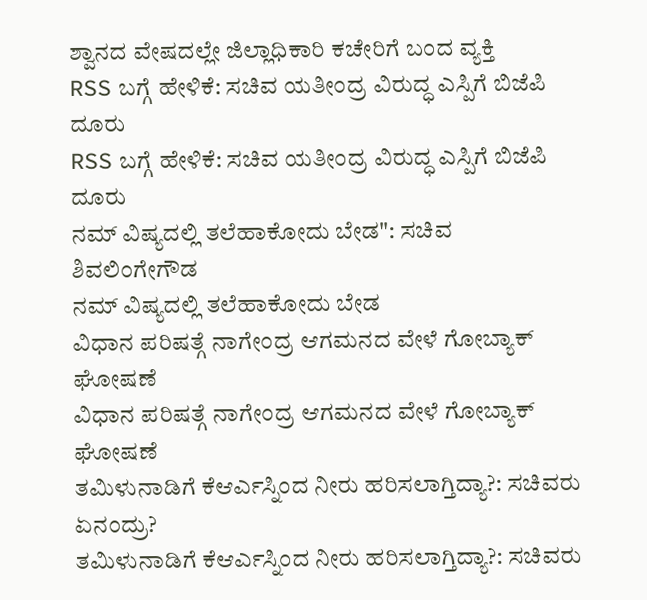ಶ್ವಾನದ ವೇಷದಲ್ಲೇ ಜಿಲ್ಲಾಧಿಕಾರಿ ಕಚೇರಿಗೆ ಬಂದ ವ್ಯಕ್ತಿ
RSS ಬಗ್ಗೆ ಹೇಳಿಕೆ: ಸಚಿವ ಯತೀಂದ್ರ ವಿರುದ್ಧ ಎಸ್ಪಿಗೆ ಬಿಜೆಪಿ ದೂರು
RSS ಬಗ್ಗೆ ಹೇಳಿಕೆ: ಸಚಿವ ಯತೀಂದ್ರ ವಿರುದ್ಧ ಎಸ್ಪಿಗೆ ಬಿಜೆಪಿ ದೂರು
ನಮ್ ವಿಷ್ಯದಲ್ಲಿ ತಲೆಹಾಕೋದು ಬೇಡ": ಸಚಿವ ಶಿವಲಿಂಗೇಗೌಡ
ನಮ್ ವಿಷ್ಯದಲ್ಲಿ ತಲೆಹಾಕೋದು ಬೇಡ
ವಿಧಾನ ಪರಿಷತ್ಗೆ ನಾಗೇಂದ್ರ ಆಗಮನದ ವೇಳೆ ಗೋಬ್ಯಾಕ್ ಘೋಷಣೆ
ವಿಧಾನ ಪರಿಷತ್ಗೆ ನಾಗೇಂದ್ರ ಆಗಮನದ ವೇಳೆ ಗೋಬ್ಯಾಕ್ ಘೋಷಣೆ
ತಮಿಳುನಾಡಿಗೆ ಕೆಆರ್ಎಸ್ನಿಂದ ನೀರು ಹರಿಸಲಾಗ್ತಿದ್ಯಾ?: ಸಚಿವರು ಏನಂದ್ರು?
ತಮಿಳುನಾಡಿಗೆ ಕೆಆರ್ಎಸ್ನಿಂದ ನೀರು ಹರಿಸಲಾಗ್ತಿದ್ಯಾ?: ಸಚಿವರು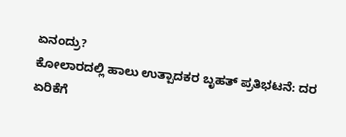ಏನಂದ್ರು?
ಕೋಲಾರದಲ್ಲಿ ಹಾಲು ಉತ್ಪಾದಕರ ಬೃಹತ್ ಪ್ರತಿಭಟನೆ: ದರ ಏರಿಕೆಗೆ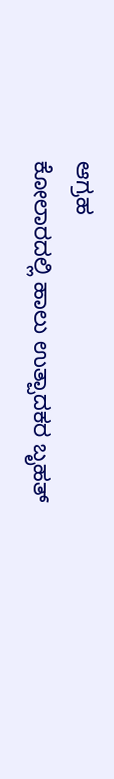ಆಗ್ರಹ
ಕೋಲಾರದಲ್ಲಿ ಹಾಲು ಉತ್ಪಾದಕರ ಬೃಹತ್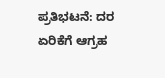ಪ್ರತಿಭಟನೆ: ದರ ಏರಿಕೆಗೆ ಆಗ್ರಹ